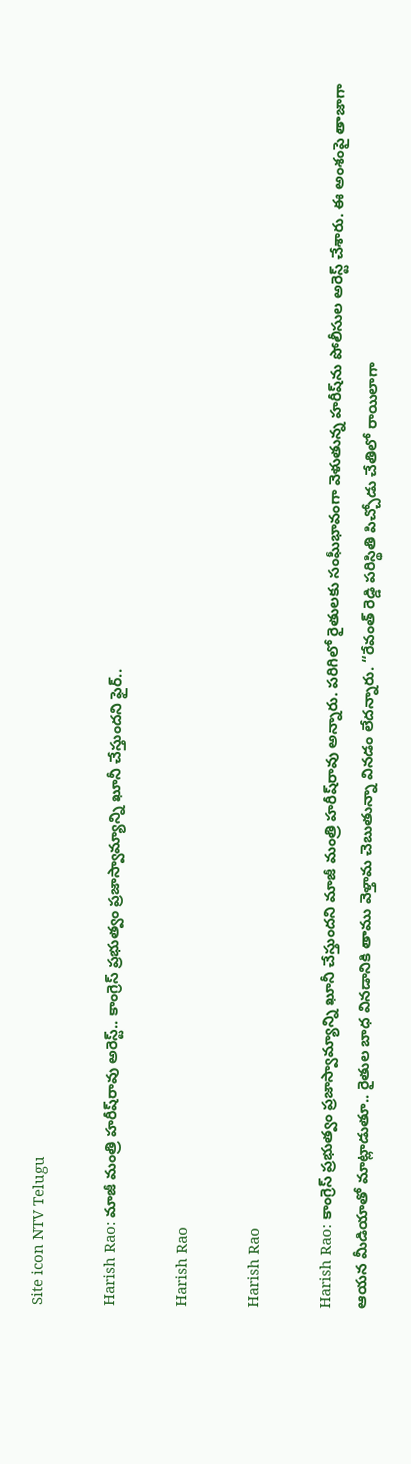Site icon NTV Telugu

Harish Rao: మాజీ మంత్రి హరీష్‌రావు అరెస్ట్.. కాంగ్రెస్ ప్రభుత్వం ప్రజాస్వామ్యాన్ని ఖూనీ చేస్తుందని ఫైర్‌..

Harish Rao

Harish Rao

Harish Rao: కాంగ్రెస్ ప్రభుత్వం ప్రజాస్వామ్యాన్ని ఖూనీ చేస్తుందని మాజీ మంత్రి హరీష్‌రావు అన్నారు. పరిగిలో రైతులకు సంఘీభావంగా వెళుతున్న హరీష్‌ను పోలీసుల అరెస్ట్ చేశారు. ఈ అంశంపై తాజాగా ఆయన మీడియాతో మాట్లాడుతూ.. రైతుల బాధ వినడానికి తాము వెళ్తామ చెబుతున్నా వినడం లేదన్నారు. “రేవంత్ రెడ్డి పరిస్థితి పిచ్చోడు చేతిలో రాయిలాగా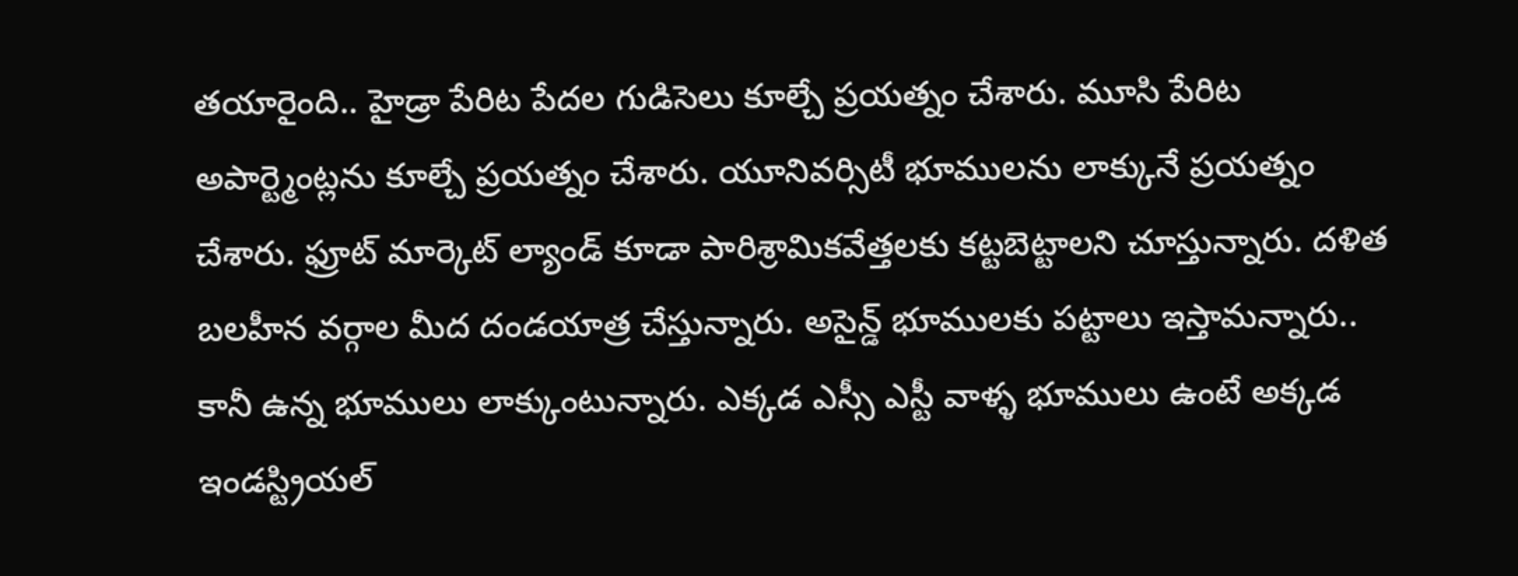తయారైంది.. హైడ్రా పేరిట పేదల గుడిసెలు కూల్చే ప్రయత్నం చేశారు. మూసి పేరిట అపార్ట్మెంట్లను కూల్చే ప్రయత్నం చేశారు. యూనివర్సిటీ భూములను లాక్కునే ప్రయత్నం చేశారు. ఫ్రూట్ మార్కెట్ ల్యాండ్ కూడా పారిశ్రామికవేత్తలకు కట్టబెట్టాలని చూస్తున్నారు. దళిత బలహీన వర్గాల మీద దండయాత్ర చేస్తున్నారు. అసైన్డ్ భూములకు పట్టాలు ఇస్తామన్నారు.. కానీ ఉన్న భూములు లాక్కుంటున్నారు. ఎక్కడ ఎస్సీ ఎస్టీ వాళ్ళ భూములు ఉంటే అక్కడ ఇండస్ట్రియల్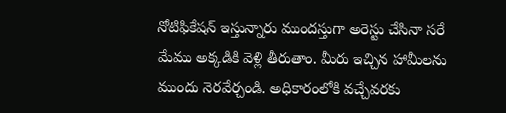నోటిఫికేషన్ ఇస్తున్నారు ముందస్తుగా అరెస్టు చేసినా సరే మేము అక్కడికి వెళ్లి తీరుతాం. మీరు ఇచ్చిన హామీలను ముందు నెరవేర్చండి. అధికారంలోకి వచ్చేవరకు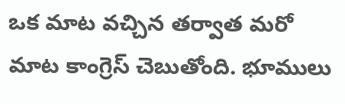ఒక మాట వచ్చిన తర్వాత మరో మాట కాంగ్రెస్ చెబుతోంది. భూములు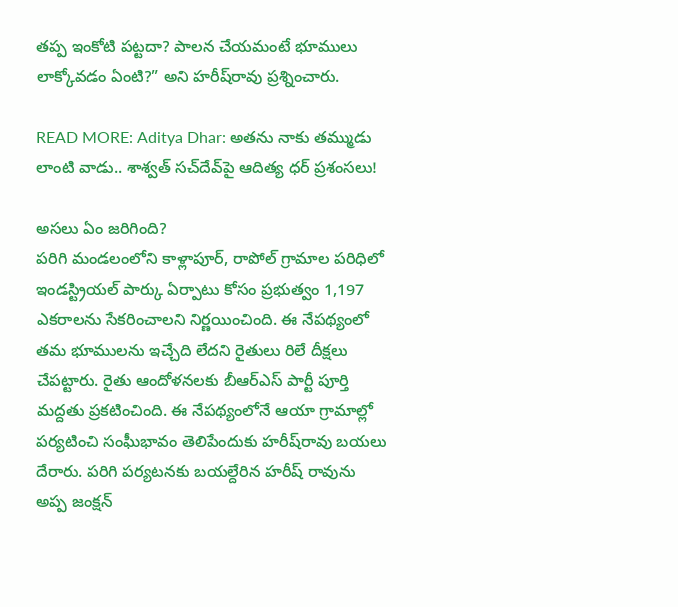తప్ప ఇంకోటి పట్టదా? పాలన చేయమంటే భూములు లాక్కోవడం ఏంటి?” అని హరీష్‌రావు ప్రశ్నించారు.

READ MORE: Aditya Dhar: అతను నాకు తమ్ముడు లాంటి వాడు.. శాశ్వత్ సచ్‌దేవ్‌పై ఆదిత్య ధర్ ప్రశంసలు!

అసలు ఏం జరిగింది?
పరిగి మండలంలోని కాళ్లాపూర్, రాపోల్ గ్రామాల పరిధిలో ఇండస్ట్రియల్ పార్కు ఏర్పాటు కోసం ప్రభుత్వం 1,197 ఎకరాలను సేకరించాలని నిర్ణయించింది. ఈ నేపథ్యంలో తమ భూములను ఇచ్చేది లేదని రైతులు రిలే దీక్షలు చేపట్టారు. రైతు ఆందోళనలకు బీఆర్ఎస్ పార్టీ పూర్తి మద్దతు ప్రకటించింది. ఈ నేపథ్యంలోనే ఆయా గ్రామాల్లో పర్యటించి సంఘీభావం తెలిపేందుకు హరీష్‌రావు బయలు దేరారు. పరిగి పర్యటనకు బయల్దేరిన హరీష్‌ రావును అప్ప జంక్షన్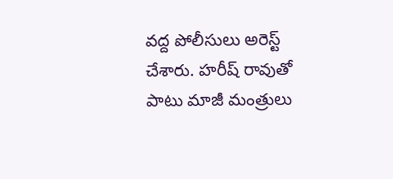వద్ద పోలీసులు అరెస్ట్ చేశారు. హరీష్ రావుతో పాటు మాజీ మంత్రులు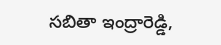సబితా ఇంద్రారెడ్డి,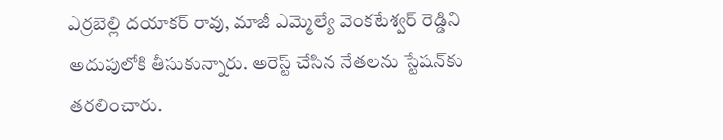ఎర్రబెల్లి దయాకర్ రావు, మాజీ ఎమ్మెల్యే వెంకటేశ్వర్ రెడ్డిని అదుపులోకి తీసుకున్నారు. అరెస్ట్ చేసిన నేతలను స్టేషన్‌కు తరలించారు.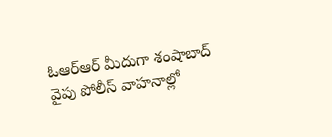ఓఆర్ఆర్ మీదుగా శంషాబాద్ వైపు పోలీస్ వాహనాల్లో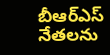బీఆర్ఎస్ నేతలను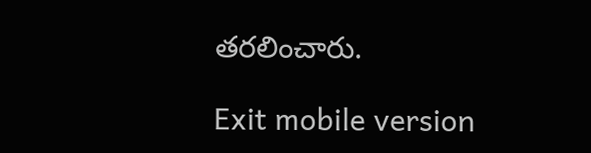తరలించారు.

Exit mobile version